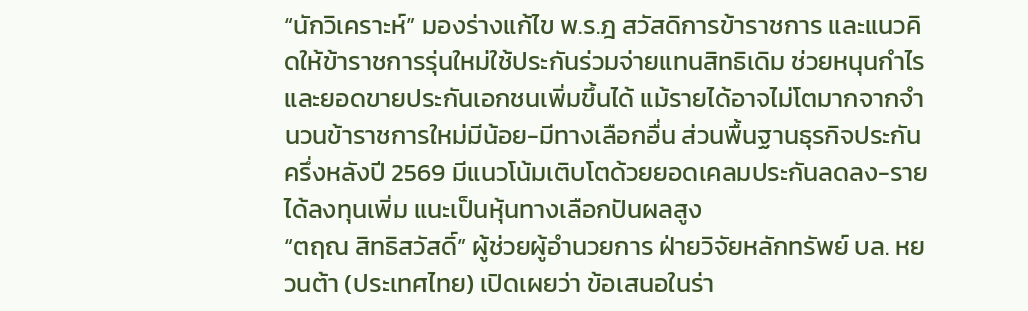“นักวิเคราะห์” มองร่างแก้ไข พ.ร.ฎ สวัสดิการข้าราชการ และแนวคิดให้ข้าราชการรุ่นใหม่ใช้ประกันร่วมจ่ายแทนสิทธิเดิม ช่วยหนุนกำไรและยอดขายประกันเอกชนเพิ่มขึ้นได้ แม้รายได้อาจไม่โตมากจากจำนวนข้าราชการใหม่มีน้อย-มีทางเลือกอื่น ส่วนพื้นฐานธุรกิจประกันครึ่งหลังปี 2569 มีแนวโน้มเติบโตด้วยยอดเคลมประกันลดลง-รายได้ลงทุนเพิ่ม แนะเป็นหุ้นทางเลือกปันผลสูง
“ตฤณ สิทธิสวัสดิ์” ผู้ช่วยผู้อำนวยการ ฝ่ายวิจัยหลักทรัพย์ บล. หยวนต้า (ประเทศไทย) เปิดเผยว่า ข้อเสนอในร่า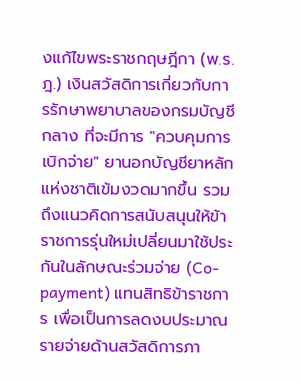งแก้ไขพระราชกฤษฎีกา (พ.ร.ฎ.) เงินสวัสดิการเกี่ยวกับการรักษาพยาบาลของกรมบัญชีกลาง ที่จะมีการ "ควบคุมการเบิกจ่าย" ยานอกบัญชียาหลักแห่งชาติเข้มงวดมากขึ้น รวมถึงแนวคิดการสนับสนุนให้ข้าราชการรุ่นใหม่เปลี่ยนมาใช้ประกันในลักษณะร่วมจ่าย (Co-payment) แทนสิทธิข้าราชการ เพื่อเป็นการลดงบประมาณรายจ่ายด้านสวัสดิการภา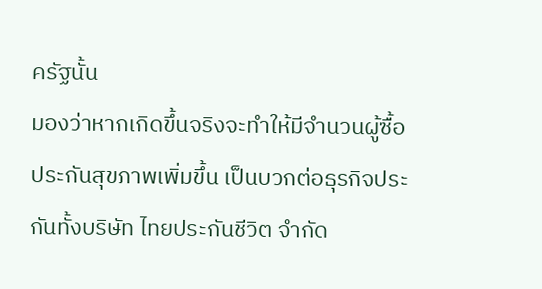ครัฐนั้น
มองว่าหากเกิดขึ้นจริงจะทำให้มีจำนวนผู้ซื้อประกันสุขภาพเพิ่มขึ้น เป็นบวกต่อธุรกิจประกันทั้งบริษัท ไทยประกันชีวิต จำกัด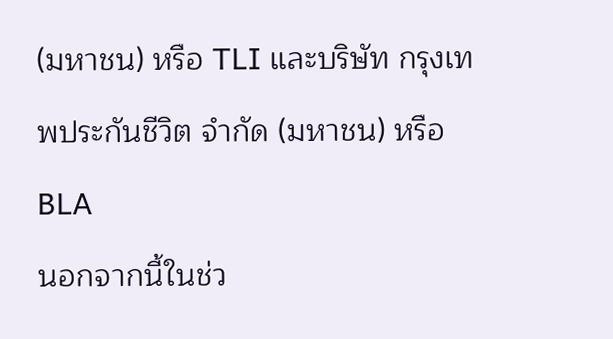(มหาชน) หรือ TLI และบริษัท กรุงเทพประกันชีวิต จำกัด (มหาชน) หรือ BLA
นอกจากนี้ในช่ว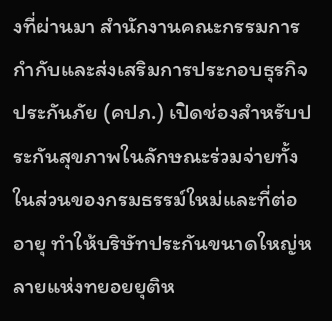งที่ผ่านมา สำนักงานคณะกรรมการกำกับและส่งเสริมการประกอบธุรกิจประกันภัย (คปภ.) เปิดช่องสำหรับประกันสุขภาพในลักษณะร่วมจ่ายทั้งในส่วนของกรมธรรม์ใหม่และที่ต่ออายุ ทำให้บริษัทประกันขนาดใหญ่หลายแห่งทยอยยุติห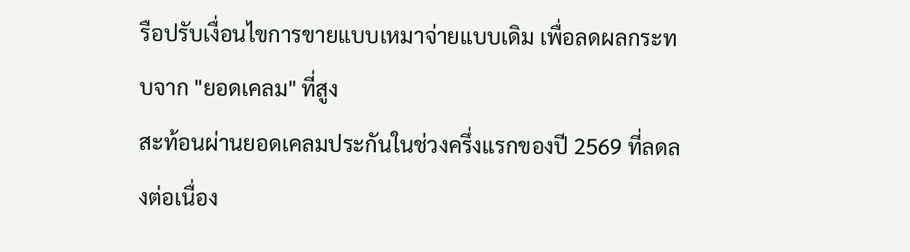รือปรับเงื่อนไขการขายแบบเหมาจ่ายแบบเดิม เพื่อลดผลกระทบจาก "ยอดเคลม" ที่สูง
สะท้อนผ่านยอดเคลมประกันในช่วงครึ่งแรกของปี 2569 ที่ลดลงต่อเนื่อง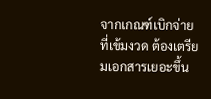จากเกณฑ์เบิกจ่ายที่เข้มงวด ต้องเตรียมเอกสารเยอะขึ้น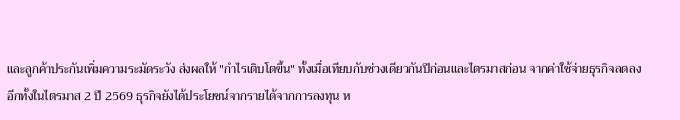และลูกค้าประกันเพิ่มความระมัดระวัง ส่งผลให้ "กำไรเติบโตขึ้น" ทั้งเมื่อเทียบกับช่วงเดียวกันปีก่อนและไตรมาสก่อน จากค่าใช้จ่ายธุรกิจลดลง
อีกทั้งในไตรมาส 2 ปี 2569 ธุรกิจยังได้ประโยชน์จากรายได้จากการลงทุน ห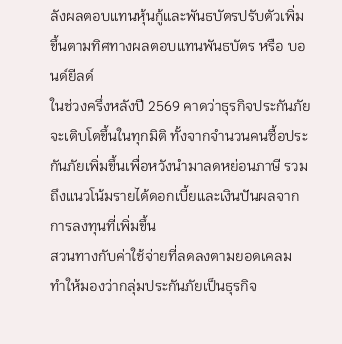ลังผลตอบแทนหุ้นกู้และพันธบัตรปรับตัวเพิ่มขึ้นตามทิศทางผลตอบแทนพันธบัตร หรือ บอนด์ยีลด์
ในช่วงครึ่งหลังปี 2569 คาดว่าธุรกิจประกันภัยจะเติบโตขึ้นในทุกมิติ ทั้งจากจำนวนคนซื้อประกันภัยเพิ่มขึ้นเพื่อหวังนำมาลดหย่อนภาษี รวมถึงแนวโน้มรายได้ดอกเบี้ยและเงินปันผลจากการลงทุนที่เพิ่มขึ้น
สวนทางกับค่าใช้จ่ายที่ลดลงตามยอดเคลม ทำให้มองว่ากลุ่มประกันภัยเป็นธุรกิจ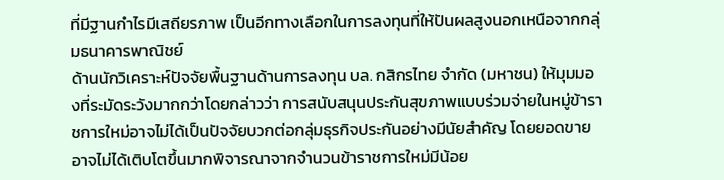ที่มีฐานกำไรมีเสถียรภาพ เป็นอีกทางเลือกในการลงทุนที่ให้ปันผลสูงนอกเหนือจากกลุ่มธนาคารพาณิชย์
ด้านนักวิเคราะห์ปัจจัยพื้นฐานด้านการลงทุน บล. กสิกรไทย จำกัด (มหาชน) ให้มุมมองที่ระมัดระวังมากกว่าโดยกล่าวว่า การสนับสนุนประกันสุขภาพแบบร่วมจ่ายในหมู่ข้าราชการใหม่อาจไม่ได้เป็นปัจจัยบวกต่อกลุ่มธุรกิจประกันอย่างมีนัยสำคัญ โดยยอดขายอาจไม่ได้เติบโตขึ้นมากพิจารณาจากจำนวนข้าราชการใหม่มีน้อย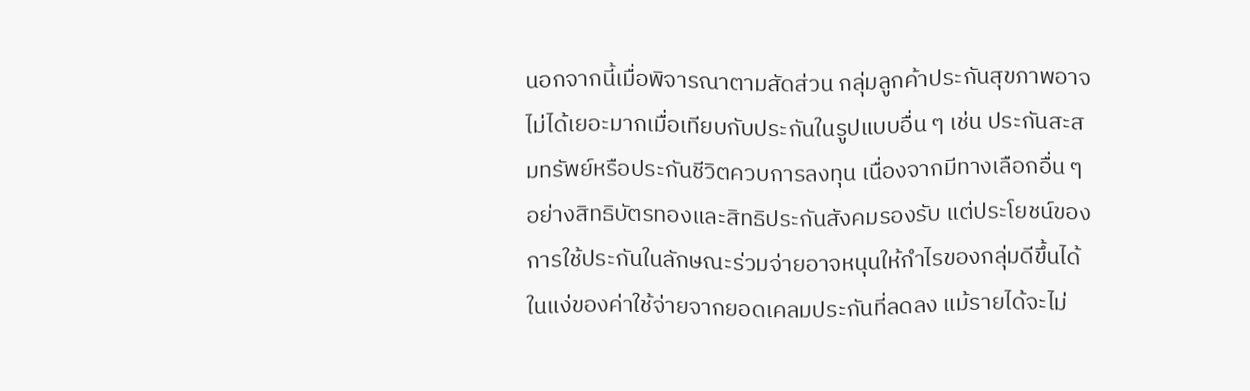นอกจากนี้เมื่อพิจารณาตามสัดส่วน กลุ่มลูกค้าประกันสุขภาพอาจไม่ได้เยอะมากเมื่อเทียบกับประกันในรูปแบบอื่น ๆ เช่น ประกันสะสมทรัพย์หรือประกันชีวิตควบการลงทุน เนื่องจากมีทางเลือกอื่น ๆ อย่างสิทธิบัตรทองและสิทธิประกันสังคมรองรับ แต่ประโยชน์ของการใช้ประกันในลักษณะร่วมจ่ายอาจหนุนให้กำไรของกลุ่มดีขึ้นได้ในแง่ของค่าใช้จ่ายจากยอดเคลมประกันที่ลดลง แม้รายได้จะไม่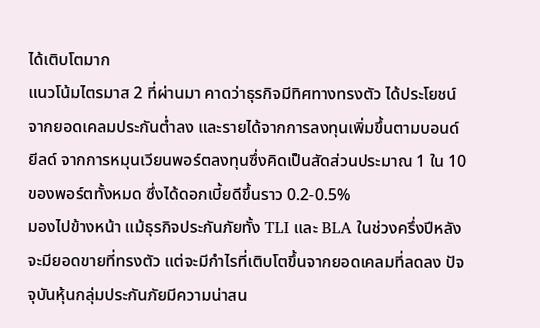ได้เติบโตมาก
แนวโน้มไตรมาส 2 ที่ผ่านมา คาดว่าธุรกิจมีทิศทางทรงตัว ได้ประโยชน์จากยอดเคลมประกันต่ำลง และรายได้จากการลงทุนเพิ่มขึ้นตามบอนด์ยีลด์ จากการหมุนเวียนพอร์ตลงทุนซึ่งคิดเป็นสัดส่วนประมาณ 1 ใน 10 ของพอร์ตทั้งหมด ซึ่งได้ดอกเบี้ยดีขึ้นราว 0.2-0.5%
มองไปข้างหน้า แม้ธุรกิจประกันภัยทั้ง TLI และ BLA ในช่วงครึ่งปีหลังจะมียอดขายที่ทรงตัว แต่จะมีกำไรที่เติบโตขึ้นจากยอดเคลมที่ลดลง ปัจจุบันหุ้นกลุ่มประกันภัยมีความน่าสน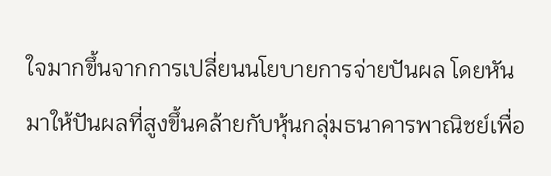ใจมากขึ้นจากการเปลี่ยนนโยบายการจ่ายปันผล โดยหันมาให้ปันผลที่สูงขึ้นคล้ายกับหุ้นกลุ่มธนาคารพาณิชย์เพื่อ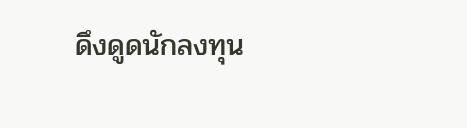ดึงดูดนักลงทุน